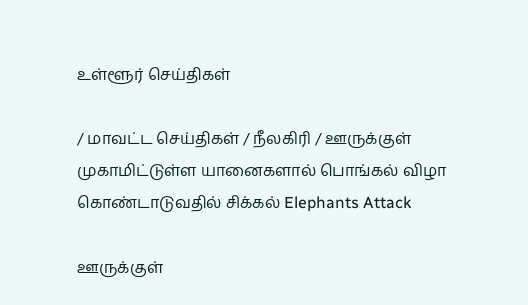உள்ளூர் செய்திகள்

/ மாவட்ட செய்திகள் / நீலகிரி / ஊருக்குள் முகாமிட்டுள்ள யானைகளால் பொங்கல் விழா கொண்டாடுவதில் சிக்கல் Elephants Attack

ஊருக்குள்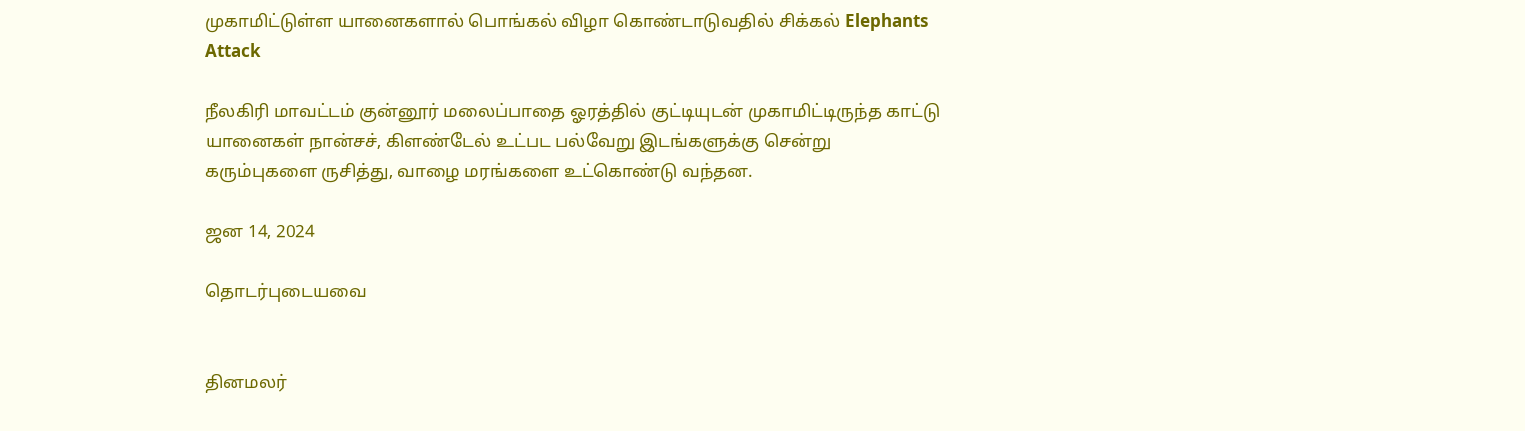முகாமிட்டுள்ள யானைகளால் பொங்கல் விழா கொண்டாடுவதில் சிக்கல் Elephants Attack

நீலகிரி மாவட்டம் குன்னூர் மலைப்பாதை ஓரத்தில் குட்டியுடன் முகாமிட்டிருந்த காட்டு யானைகள் நான்சச், கிளண்டேல் உட்பட பல்வேறு இடங்களுக்கு சென்று கரும்புகளை ருசித்து, வாழை மரங்களை உட்கொண்டு வந்தன.

ஜன 14, 2024

தொடர்புடையவை


தினமலர்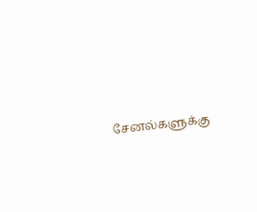சேனல்களுக்கு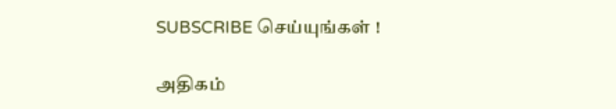SUBSCRIBE செய்யுங்கள் !

அதிகம்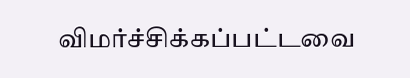விமர்ச்சிக்கப்பட்டவை